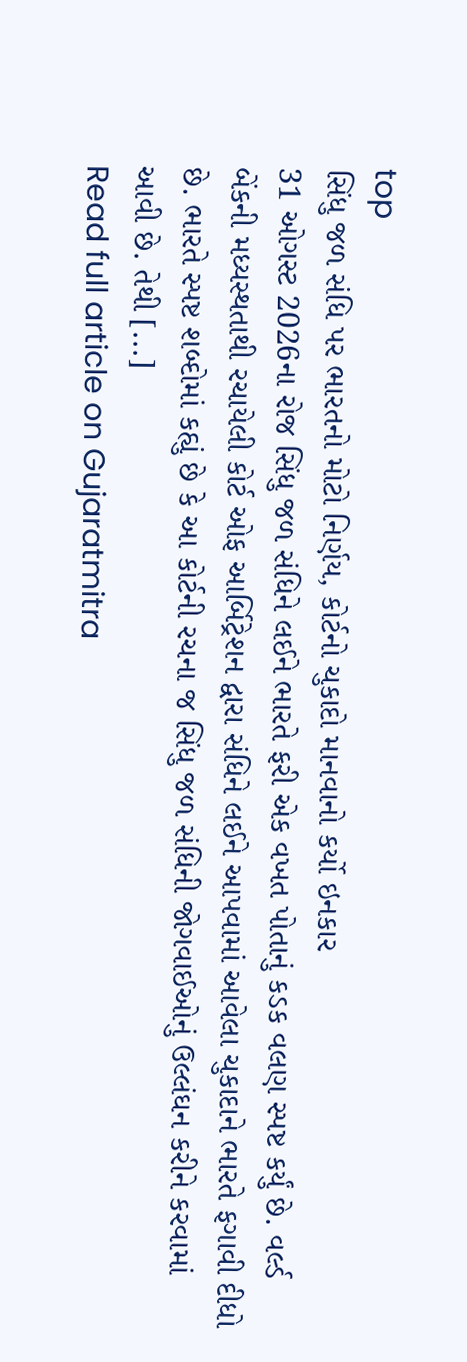top
સિંધુ જળ સંધિ પર ભારતનો મોટો નિર્ણય, કોર્ટનો ચુકાદો માનવાનો કર્યો ઇનકાર
31 ઓગસ્ટ 2026ના રોજ સિંધુ જળ સંધિને લઈને ભારતે ફરી એક વખત પોતાનું કડક વલણ સ્પષ્ટ કર્યું છે. વર્લ્ડ બેંકની મધ્યસ્થતાથી રચાયેલી કોર્ટ ઓફ આર્બિટ્રેશન દ્વારા સંધિને લઈને આપવામાં આવેલા ચુકાદાને ભારતે ફગાવી દીધો છે. ભારતે સ્પષ્ટ શબ્દોમાં કહ્યું છે કે આ કોર્ટની રચના જ સિંધુ જળ સંધિની જોગવાઈઓનું ઉલ્લંઘન કરીને કરવામાં આવી છે. તેથી [...]
Read full article on Gujaratmitra